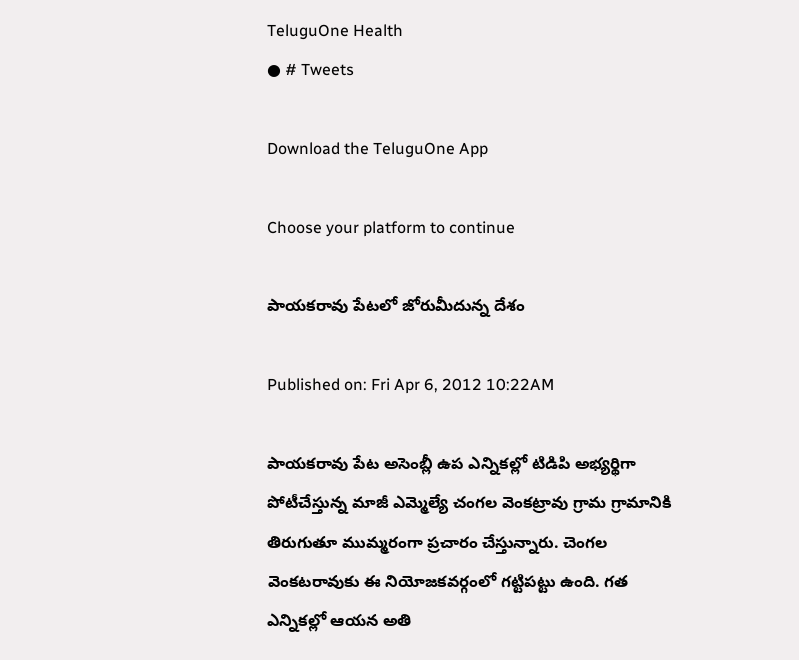TeluguOne Health
● # Tweets

Download the TeluguOne App

Choose your platform to continue

పాయకరావు పేటలో జోరుమీదున్న దేశం

Published on: Fri Apr 6, 2012 10:22AM

పాయకరావు పేట అసెంబ్లీ ఉప ఎన్నికల్లో టిడిపి అభ్యర్థిగా పోటీచేస్తున్న మాజీ ఎమ్మెల్యే చంగల వెంకట్రావు గ్రామ గ్రామానికి తిరుగుతూ ముమ్మరంగా ప్రచారం చేస్తున్నారు. చెంగల వెంకటరావుకు ఈ నియోజకవర్గంలో గట్టిపట్టు ఉంది. గత ఎన్నికల్లో ఆయన అతి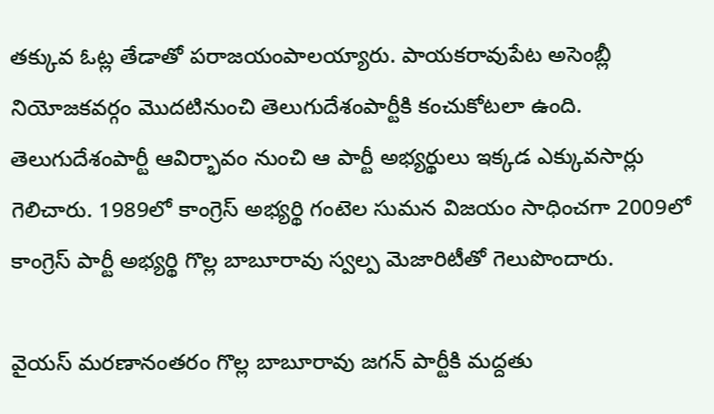తక్కువ ఓట్ల తేడాతో పరాజయంపాలయ్యారు. పాయకరావుపేట అసెంబ్లీ నియోజకవర్గం మొదటినుంచి తెలుగుదేశంపార్టీకి కంచుకోటలా ఉంది. తెలుగుదేశంపార్టీ ఆవిర్భావం నుంచి ఆ పార్టీ అభ్యర్థులు ఇక్కడ ఎక్కువసార్లు గెలిచారు. 1989లో కాంగ్రెస్ అభ్యర్థి గంటెల సుమన విజయం సాధించగా 2009లో కాంగ్రెస్ పార్టీ అభ్యర్థి గొల్ల బాబూరావు స్వల్ప మెజారిటీతో గెలుపొందారు.

వైయస్ మరణానంతరం గొల్ల బాబూరావు జగన్ పార్టీకి మద్దతు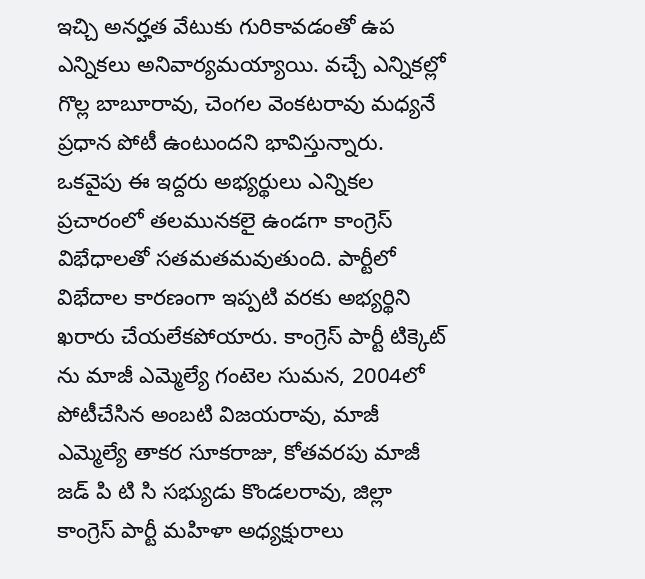ఇచ్చి అనర్హత వేటుకు గురికావడంతో ఉప ఎన్నికలు అనివార్యమయ్యాయి. వచ్చే ఎన్నికల్లో గొల్ల బాబూరావు, చెంగల వెంకటరావు మధ్యనే ప్రధాన పోటీ ఉంటుందని భావిస్తున్నారు. ఒకవైపు ఈ ఇద్దరు అభ్యర్థులు ఎన్నికల ప్రచారంలో తలమునకలై ఉండగా కాంగ్రెస్ విభేధాలతో సతమతమవుతుంది. పార్టీలో విభేదాల కారణంగా ఇప్పటి వరకు అభ్యర్థిని ఖరారు చేయలేకపోయారు. కాంగ్రెస్ పార్టీ టిక్కెట్ ను మాజీ ఎమ్మెల్యే గంటెల సుమన, 2004లో పోటీచేసిన అంబటి విజయరావు, మాజీ ఎమ్మెల్యే తాకర సూకరాజు, కోతవరపు మాజీ జడ్ పి టి సి సభ్యుడు కొండలరావు, జిల్లా కాంగ్రెస్ పార్టీ మహిళా అధ్యక్షురాలు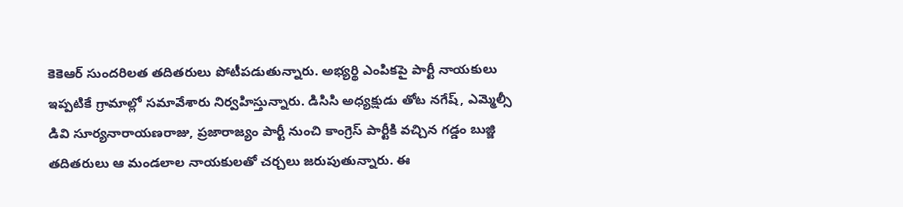కెకెఆర్ సుందరిలత తదితరులు పోటీపడుతున్నారు. అభ్యర్థి ఎంపికపై పార్టీ నాయకులు ఇప్పటికే గ్రామాల్లో సమావేశారు నిర్వహిస్తున్నారు. డిసిసి అధ్యక్షుడు తోట నగేష్, ఎమ్మెల్సీ డివి సూర్యనారాయణరాజు, ప్రజారాజ్యం పార్టీ నుంచి కాంగ్రెస్ పార్టీకి వచ్చిన గడ్డం బుజ్జి తదితరులు ఆ మండలాల నాయకులతో చర్చలు జరుపుతున్నారు. ఈ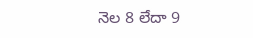నెల 8 లేదా 9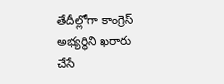తేదీల్లోగా కాంగ్రెస్ అభ్యర్థిని ఖరారు చేసే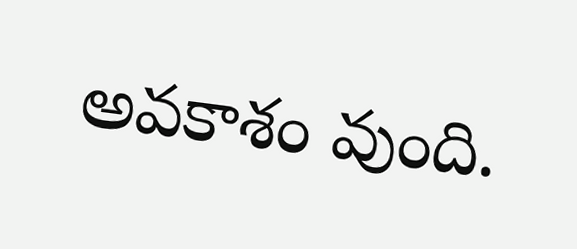అవకాశం వుంది.